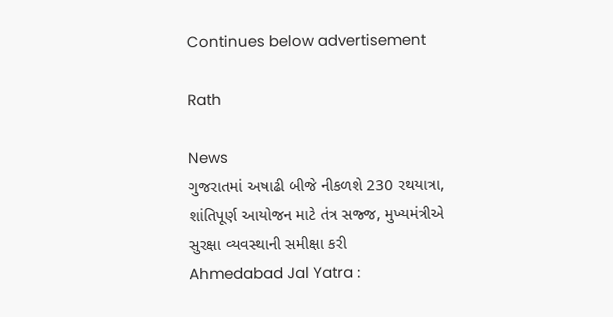Continues below advertisement

Rath

News
ગુજરાતમાં અષાઢી બીજે નીકળશે 230 રથયાત્રા, શાંતિપૂર્ણ આયોજન માટે તંત્ર સજ્જ, મુખ્યમંત્રીએ સુરક્ષા વ્યવસ્થાની સમીક્ષા કરી
Ahmedabad Jal Yatra :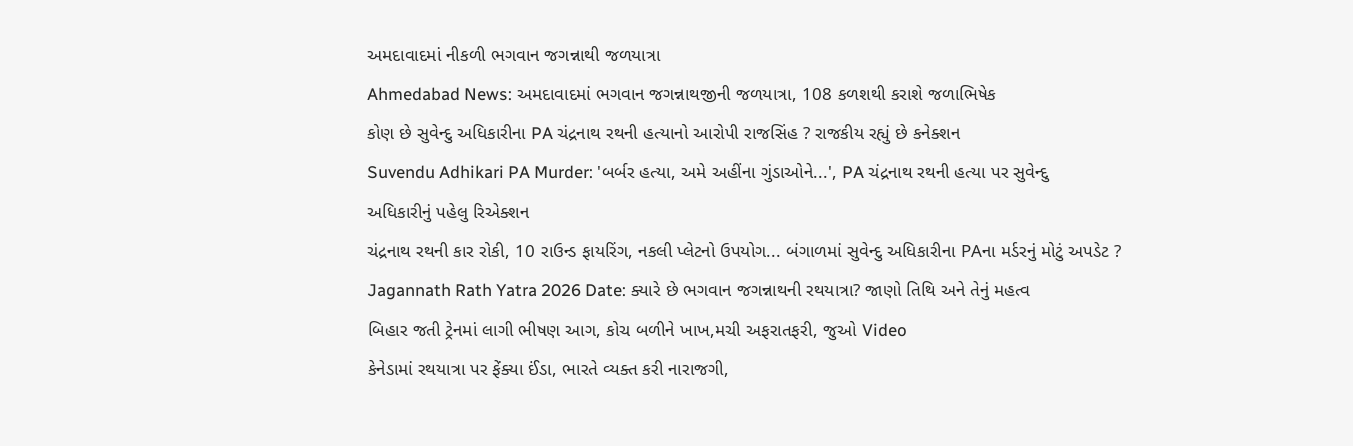અમદાવાદમાં નીકળી ભગવાન જગન્નાથી જળયાત્રા
Ahmedabad News: અમદાવાદમાં ભગવાન જગન્નાથજીની જળયાત્રા, 108 કળશથી કરાશે જળાભિષેક
કોણ છે સુવેન્દુ અધિકારીના PA ચંદ્રનાથ રથની હત્યાનો આરોપી રાજસિંહ ? રાજકીય રહ્યું છે કનેક્શન
Suvendu Adhikari PA Murder: 'બર્બર હત્યા, અમે અહીંના ગુંડાઓને...', PA ચંદ્રનાથ રથની હત્યા પર સુવેન્દુ અધિકારીનું પહેલુ રિએક્શન
ચંદ્રનાથ રથની કાર રોકી, 10 રાઉન્ડ ફાયરિંગ, નકલી પ્લેટનો ઉપયોગ... બંગાળમાં સુવેન્દુ અધિકારીના PAના મર્ડરનું મોટું અપડેટ ?
Jagannath Rath Yatra 2026 Date: ક્યારે છે ભગવાન જગન્નાથની રથયાત્રા? જાણો તિથિ અને તેનું મહત્વ
બિહાર જતી ટ્રેનમાં લાગી ભીષણ આગ, કોચ બળીને ખાખ,મચી અફરાતફરી, જુઓ Video
કેનેડામાં રથયાત્રા પર ફેંક્યા ઈંડા, ભારતે વ્યક્ત કરી નારાજગી,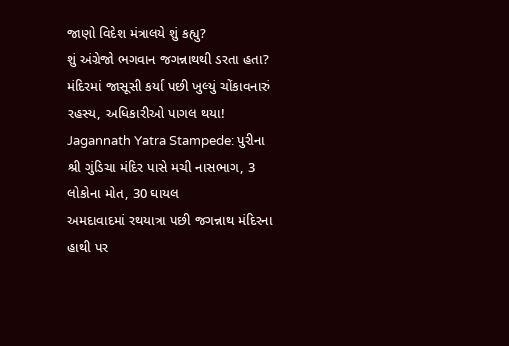જાણો વિદેશ મંત્રાલયે શું કહ્યુ?
શું અંગ્રેજો ભગવાન જગન્નાથથી ડરતા હતા? મંદિરમાં જાસૂસી કર્યા પછી ખુલ્યું ચોંકાવનારું રહસ્ય, અધિકારીઓ પાગલ થયા!
Jagannath Yatra Stampede: પુરીના શ્રી ગુંડિચા મંદિર પાસે મચી નાસભાગ, 3 લોકોના મોત, 30 ઘાયલ
અમદાવાદમાં રથયાત્રા પછી જગન્નાથ મંદિરના હાથી પર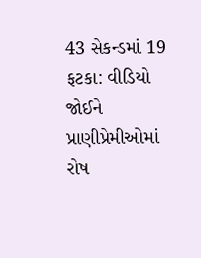43 સેકન્ડમાં 19 ફટકા: વીડિયો જોઈને પ્રાણીપ્રેમીઓમાં રોષ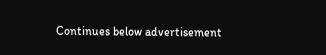Continues below advertisement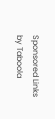Sponsored Links by Taboola